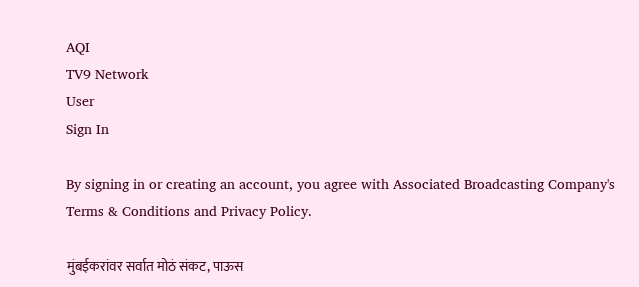AQI
TV9 Network
User
Sign In

By signing in or creating an account, you agree with Associated Broadcasting Company's Terms & Conditions and Privacy Policy.

मुंबईकरांवर सर्वात मोठं संकट, पाऊस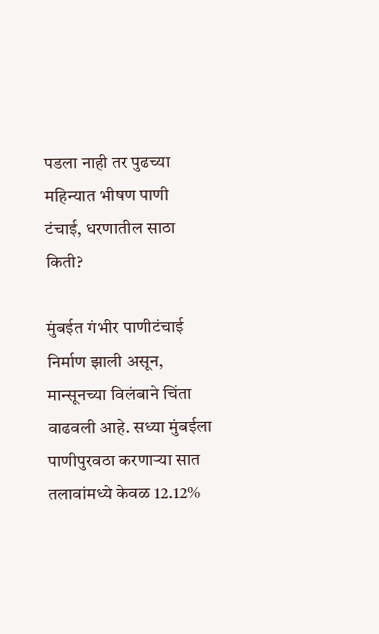पडला नाही तर पुढच्या महिन्यात भीषण पाणी टंचाई, धरणातील साठा किती?

मुंबईत गंभीर पाणीटंचाई निर्माण झाली असून, मान्सूनच्या विलंबाने चिंता वाढवली आहे. सध्या मुंबईला पाणीपुरवठा करणाऱ्या सात तलावांमध्ये केवळ 12.12%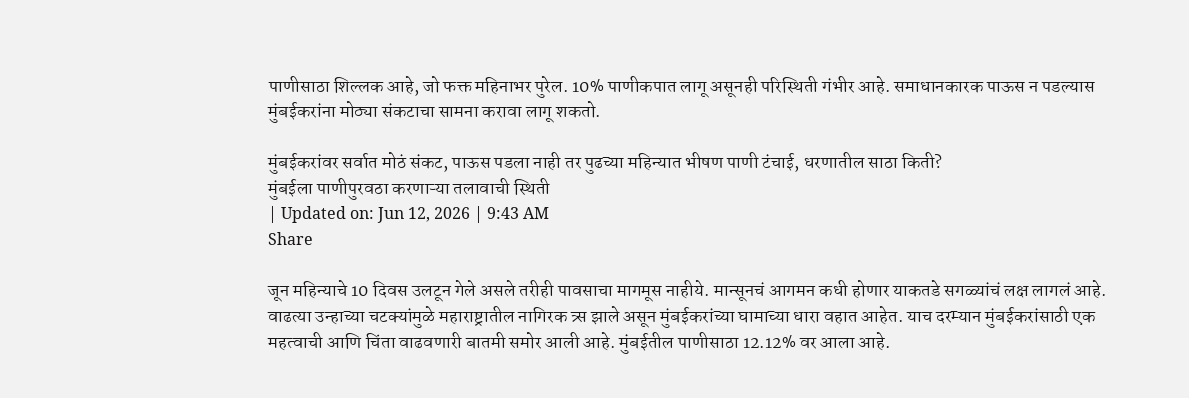पाणीसाठा शिल्लक आहे, जो फक्त महिनाभर पुरेल. 10% पाणीकपात लागू असूनही परिस्थिती गंभीर आहे. समाधानकारक पाऊस न पडल्यास मुंबईकरांना मोठ्या संकटाचा सामना करावा लागू शकतो.

मुंबईकरांवर सर्वात मोठं संकट, पाऊस पडला नाही तर पुढच्या महिन्यात भीषण पाणी टंचाई, धरणातील साठा किती?
मुंबईला पाणीपुरवठा करणाऱ्या तलावाची स्थिती
| Updated on: Jun 12, 2026 | 9:43 AM
Share

जून महिन्याचे 10 दिवस उलटून गेले असले तरीही पावसाचा मागमूस नाहीये. मान्सूनचं आगमन कधी होणार याकतडे सगळ्यांचं लक्ष लागलं आहे. वाढत्या उन्हाच्या चटक्यांमुळे महाराष्ट्रातील नागिरक त्र्स झाले असून मुंबईकरांच्या घामाच्या धारा वहात आहेत. याच दरम्यान मुंबईकरांसाठी एक महत्वाची आणि चिंता वाढवणारी बातमी समोर आली आहे. मुंबईतील पाणीसाठा 12.12% वर आला आहे.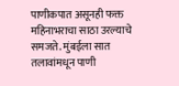पाणीकपात असूनही फक्त महिनाभराचा साठा उरल्याचे समजते. मुंबईला सात तलावांमधून पाणी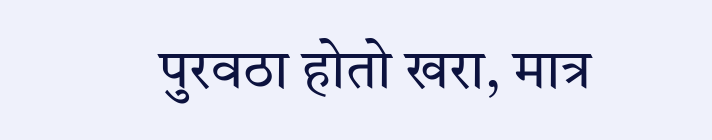पुरवठा होतो खरा, मात्र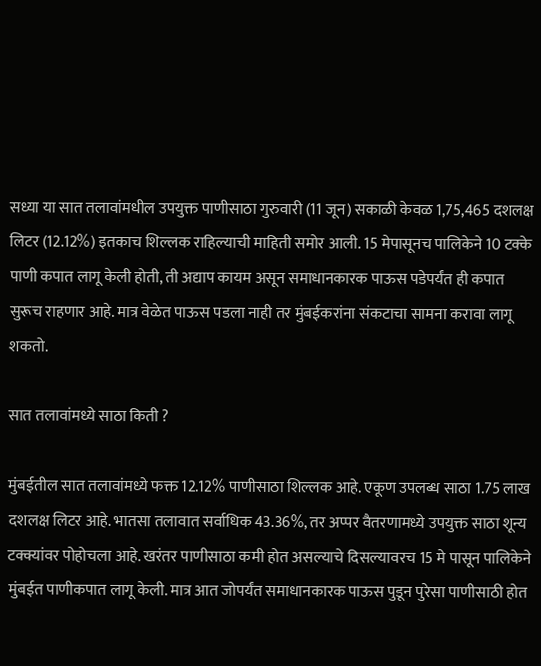सध्या या सात तलावांमधील उपयुक्त पाणीसाठा गुरुवारी (11 जून) सकाळी केवळ 1,75,465 दशलक्ष लिटर (12.12%) इतकाच शिल्लक राहिल्याची माहिती समोर आली. 15 मेपासूनच पालिकेने 10 टक्के पाणी कपात लागू केली होती, ती अद्याप कायम असून समाधानकारक पाऊस पडेपर्यंत ही कपात सुरूच राहणार आहे. मात्र वेळेत पाऊस पडला नाही तर मुंबईकरांना संकटाचा सामना करावा लागू शकतो.

सात तलावांमध्ये साठा किती ?

मुंबईतील सात तलावांमध्ये फक्त 12.12% पाणीसाठा शिल्लक आहे. एकूण उपलब्ध साठा 1.75 लाख दशलक्ष लिटर आहे. भातसा तलावात सर्वाधिक 43.36%, तर अप्पर वैतरणामध्ये उपयुक्त साठा शून्य टक्क्यांवर पोहोचला आहे. खरंतर पाणीसाठा कमी होत असल्याचे दिसल्यावरच 15 मे पासून पालिकेने मुंबईत पाणीकपात लागू केली. मात्र आत जोपर्यंत समाधानकारक पाऊस पुडून पुरेसा पाणीसाठी होत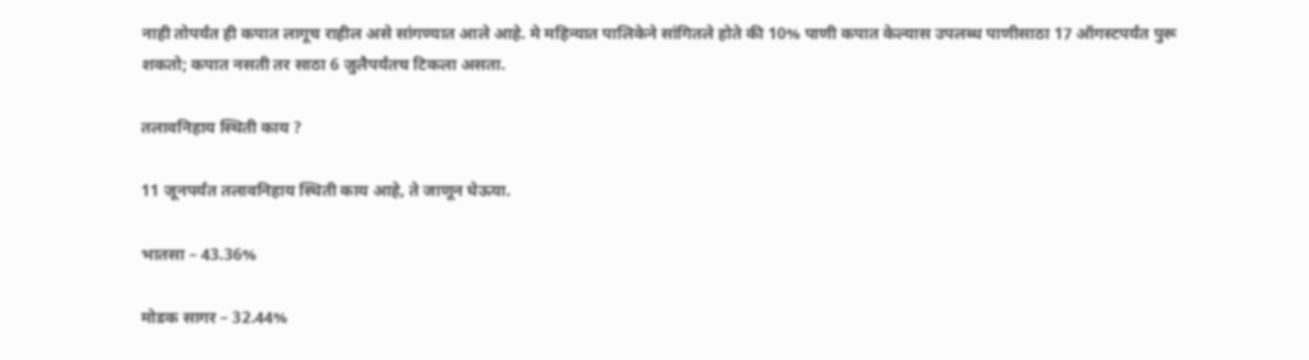नाही तोपर्यंत ही कपात लागूच राहील असे सांगण्यात आले आहे. मे महिन्यात पालिकेने सांगितले होते की 10% पाणी कपात केल्यास उपलब्ध पाणीसाठा 17 ऑगस्टपर्यंत पुरू शकतो; कपात नसती तर साठा 6 जुलैपर्यंतच टिकला असता.

तलावनिहाय स्थिती काय ?

11 जूनपर्यंत तलावनिहाय स्थिती काय आहे, ते जाणून घेऊया.

भातसा – 43.36%

मोडक सागर – 32.44%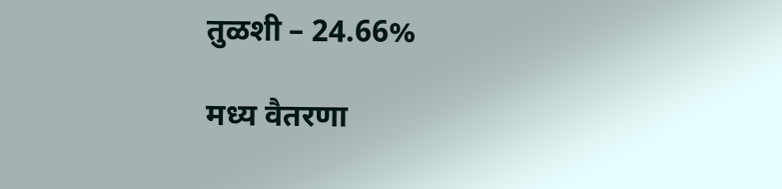तुळशी – 24.66%

मध्य वैतरणा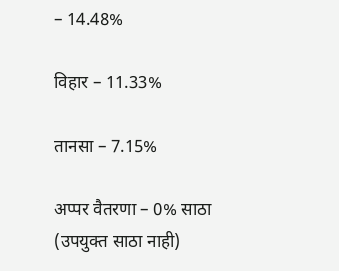– 14.48%

विहार – 11.33%

तानसा – 7.15%

अप्पर वैतरणा – 0% साठा (उपयुक्त साठा नाही)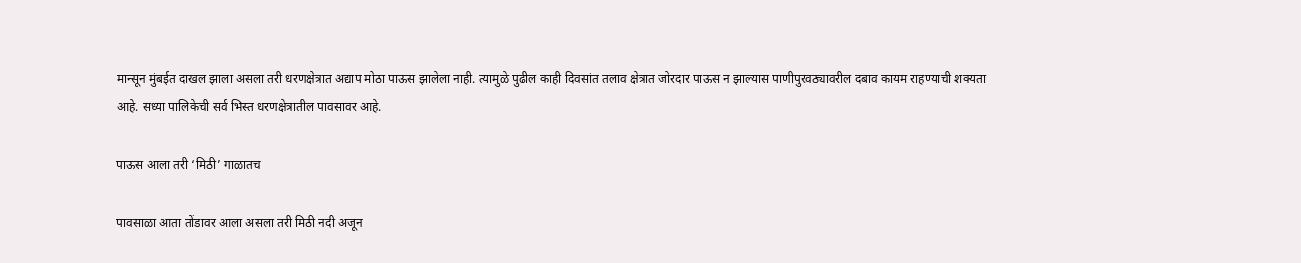मान्सून मुंबईत दाखल झाला असला तरी धरणक्षेत्रात अद्याप मोठा पाऊस झालेला नाही. त्यामुळे पुढील काही दिवसांत तलाव क्षेत्रात जोरदार पाऊस न झाल्यास पाणीपुरवठ्यावरील दबाव कायम राहण्याची शक्यता आहे. सध्या पालिकेची सर्व भिस्त धरणक्षेत्रातील पावसावर आहे.

पाऊस आला तरी ‘मिठी’ गाळातच

पावसाळा आता तोंडावर आला असला तरी मिठी नदी अजून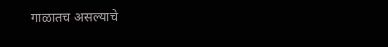गाळातच असल्याचे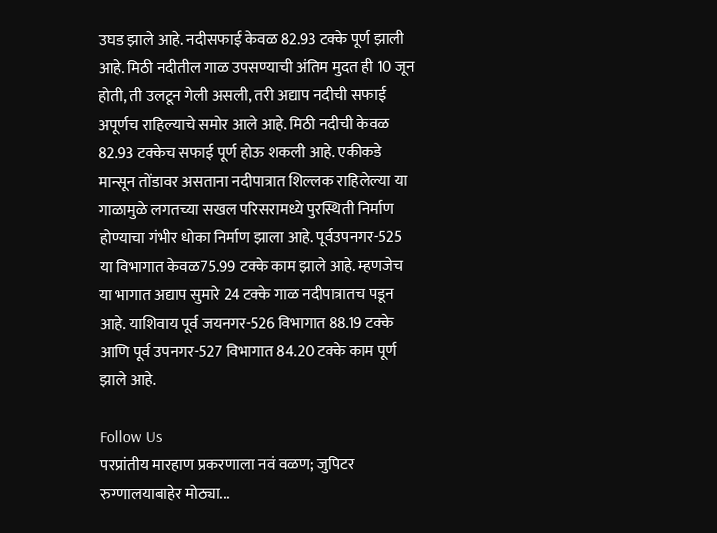उघड झाले आहे. नदीसफाई केवळ 82.93 टक्के पूर्ण झाली आहे. मिठी नदीतील गाळ उपसण्याची अंतिम मुदत ही 10 जून होती, ती उलटून गेली असली, तरी अद्याप नदीची सफाई अपूर्णच राहिल्याचे समोर आले आहे. मिठी नदीची केवळ 82.93 टक्केच सफाई पूर्ण होऊ शकली आहे. एकीकडे मान्सून तोंडावर असताना नदीपात्रात शिल्लक राहिलेल्या या गाळामुळे लगतच्या सखल परिसरामध्ये पुरस्थिती निर्माण होण्याचा गंभीर धोका निर्माण झाला आहे. पूर्वउपनगर-525 या विभागात केवळ75.99 टक्के काम झाले आहे. म्हणजेच या भागात अद्याप सुमारे 24 टक्के गाळ नदीपात्रातच पडून आहे. याशिवाय पूर्व जयनगर-526 विभागात 88.19 टक्के आणि पूर्व उपनगर-527 विभागात 84.20 टक्के काम पूर्ण झाले आहे.

Follow Us
परप्रांतीय मारहाण प्रकरणाला नवं वळण; जुपिटर रुग्णालयाबाहेर मोठ्या...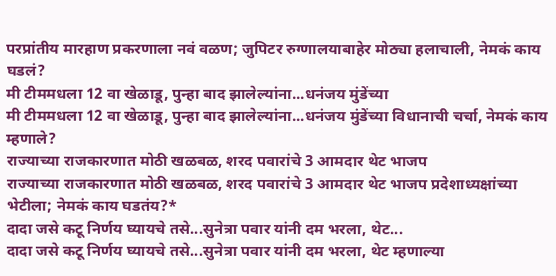परप्रांतीय मारहाण प्रकरणाला नवं वळण; जुपिटर रुग्णालयाबाहेर मोठ्या हलाचाली, नेमकं काय घडलं?
मी टीममधला 12 वा खेळाडू, पुन्हा बाद झालेल्यांना...धनंजय मुंडेंच्या
मी टीममधला 12 वा खेळाडू, पुन्हा बाद झालेल्यांना...धनंजय मुंडेंच्या विधानाची चर्चा, नेमकं काय म्हणाले?
राज्याच्या राजकारणात मोठी खळबळ, शरद पवारांचे 3 आमदार थेट भाजप
राज्याच्या राजकारणात मोठी खळबळ, शरद पवारांचे 3 आमदार थेट भाजप प्रदेशाध्यक्षांच्या भेटीला; नेमकं काय घडतंय?*
दादा जसे कटू निर्णय घ्यायचे तसे...सुनेत्रा पवार यांनी दम भरला, थेट...
दादा जसे कटू निर्णय घ्यायचे तसे...सुनेत्रा पवार यांनी दम भरला, थेट म्हणाल्या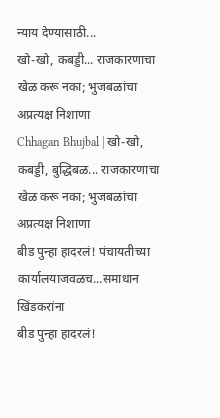न्याय देण्यासाठी...
खो-खो, कबड्डी... राजकारणाचा खेळ करू नका; भुजबळांचा अप्रत्यक्ष निशाणा
Chhagan Bhujbal | खो-खो, कबड्डी, बुद्धिबळ... राजकारणाचा खेळ करू नका; भुजबळांचा अप्रत्यक्ष निशाणा
बीड पुन्हा हादरलं! पंचायतीच्या कार्यालयाजवळच...समाधान खिंडकरांना
बीड पुन्हा हादरलं!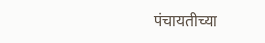पंचायतीच्या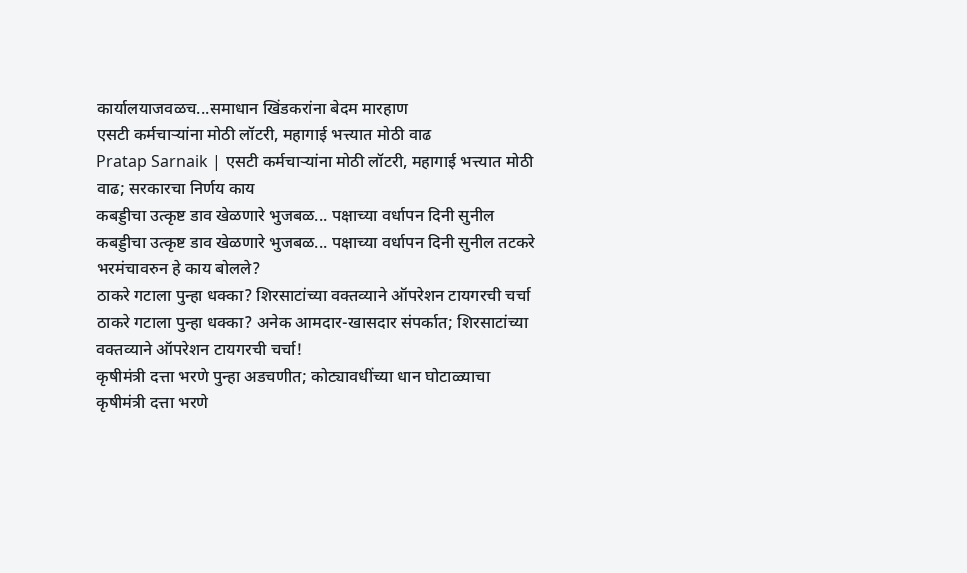कार्यालयाजवळच...समाधान खिंडकरांना बेदम मारहाण
एसटी कर्मचाऱ्यांना मोठी लॉटरी, महागाई भत्त्यात मोठी वाढ
Pratap Sarnaik | एसटी कर्मचाऱ्यांना मोठी लॉटरी, महागाई भत्त्यात मोठी वाढ; सरकारचा निर्णय काय
कबड्डीचा उत्कृष्ट डाव खेळणारे भुजबळ... पक्षाच्या वर्धापन दिनी सुनील
कबड्डीचा उत्कृष्ट डाव खेळणारे भुजबळ... पक्षाच्या वर्धापन दिनी सुनील तटकरे भरमंचावरुन हे काय बोलले?
ठाकरे गटाला पुन्हा धक्का? शिरसाटांच्या वक्तव्याने ऑपरेशन टायगरची चर्चा
ठाकरे गटाला पुन्हा धक्का? अनेक आमदार-खासदार संपर्कात; शिरसाटांच्या वक्तव्याने ऑपरेशन टायगरची चर्चा!
कृषीमंत्री दत्ता भरणे पुन्हा अडचणीत; कोट्यावधींच्या धान घोटाळ्याचा
कृषीमंत्री दत्ता भरणे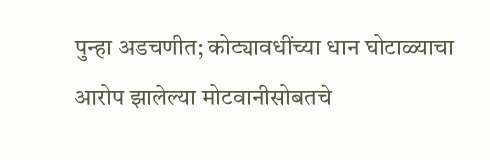पुन्हा अडचणीत; कोट्यावधींच्या धान घोटाळ्याचा आरोप झालेल्या मोटवानीसोबतचे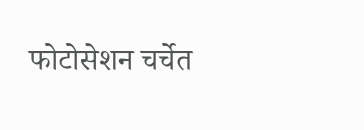फोटोसेशन चर्चेत